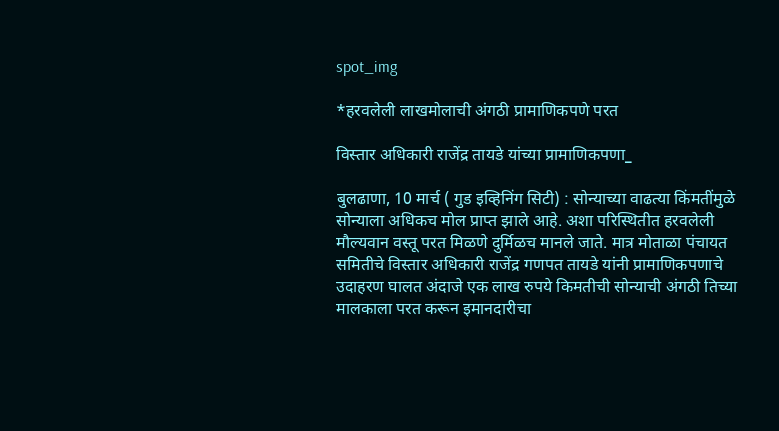spot_img

*हरवलेली लाखमोलाची अंगठी प्रामाणिकपणे परत

विस्तार अधिकारी राजेंद्र तायडे यांच्या प्रामाणिकपणा_

बुलढाणा, 10 मार्च ( गुड इव्हिनिंग सिटी) : सोन्याच्या वाढत्या किंमतींमुळे सोन्याला अधिकच मोल प्राप्त झाले आहे. अशा परिस्थितीत हरवलेली मौल्यवान वस्तू परत मिळणे दुर्मिळच मानले जाते. मात्र मोताळा पंचायत समितीचे विस्तार अधिकारी राजेंद्र गणपत तायडे यांनी प्रामाणिकपणाचे उदाहरण घालत अंदाजे एक लाख रुपये किमतीची सोन्याची अंगठी तिच्या मालकाला परत करून इमानदारीचा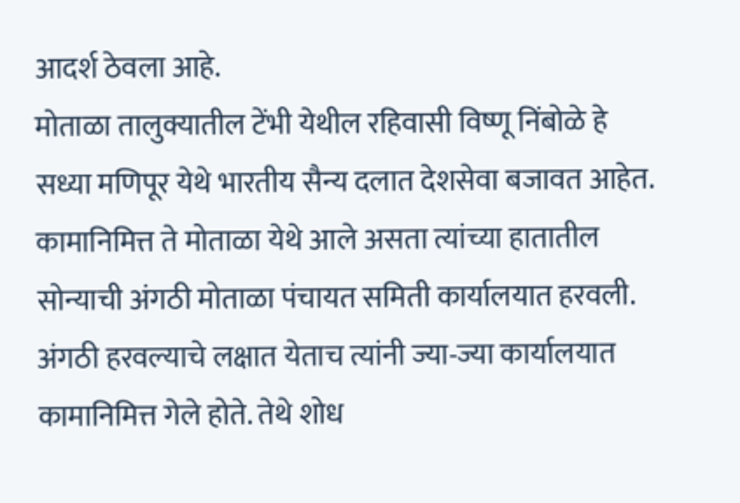आदर्श ठेवला आहे.
मोताळा तालुक्यातील टेंभी येथील रहिवासी विष्णू निंबोळे हे सध्या मणिपूर येथे भारतीय सैन्य दलात देशसेवा बजावत आहेत. कामानिमित्त ते मोताळा येथे आले असता त्यांच्या हातातील सोन्याची अंगठी मोताळा पंचायत समिती कार्यालयात हरवली. अंगठी हरवल्याचे लक्षात येताच त्यांनी ज्या-ज्या कार्यालयात कामानिमित्त गेले होते. तेथे शोध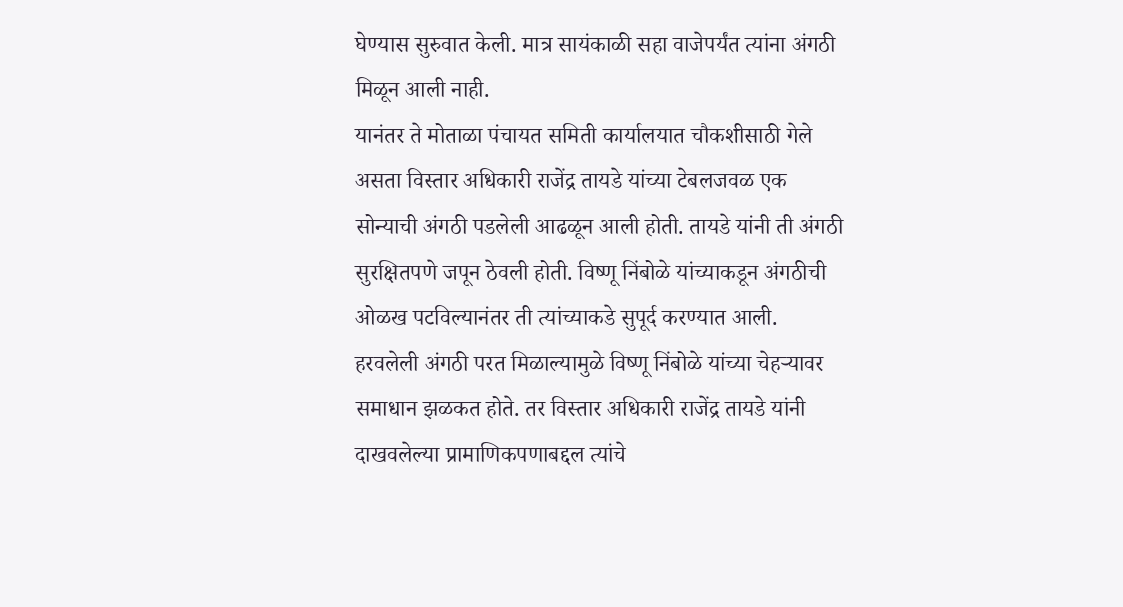घेण्यास सुरुवात केली. मात्र सायंकाळी सहा वाजेपर्यंत त्यांना अंगठी मिळून आली नाही.
यानंतर ते मोताळा पंचायत समिती कार्यालयात चौकशीसाठी गेले असता विस्तार अधिकारी राजेंद्र तायडे यांच्या टेबलजवळ एक सोन्याची अंगठी पडलेली आढळून आली होती. तायडे यांनी ती अंगठी सुरक्षितपणे जपून ठेवली होती. विष्णू निंबोळे यांच्याकडून अंगठीची ओळख पटविल्यानंतर ती त्यांच्याकडे सुपूर्द करण्यात आली.
हरवलेली अंगठी परत मिळाल्यामुळे विष्णू निंबोळे यांच्या चेहऱ्यावर समाधान झळकत होते. तर विस्तार अधिकारी राजेंद्र तायडे यांनी दाखवलेल्या प्रामाणिकपणाबद्दल त्यांचे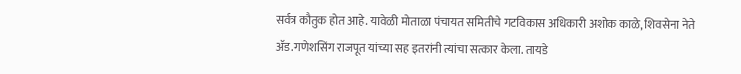सर्वत्र कौतुक होत आहे. यावेळी मोताळा पंचायत समितीचे गटविकास अधिकारी अशोक काळे, शिवसेना नेते ॲड.गणेशसिंग राजपूत यांच्या सह इतरांनी त्यांचा सत्कार केला. तायडे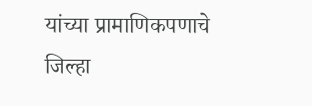यांच्या प्रामाणिकपणाचे जिल्हा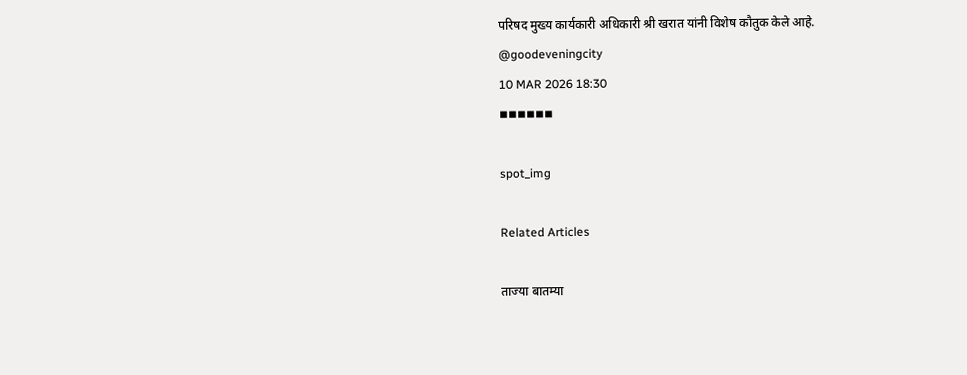परिषद मुख्य कार्यकारी अधिकारी श्री खरात यांनी विशेष कौतुक केले आहे.
@goodeveningcity
10 MAR 2026 18:30
◾◾◾◾◾◾

spot_img

Related Articles

ताज्या बातम्या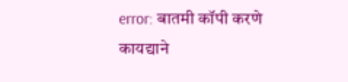error: बातमी कॉपी करणे कायद्याने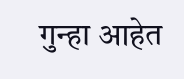गुन्हा आहेत